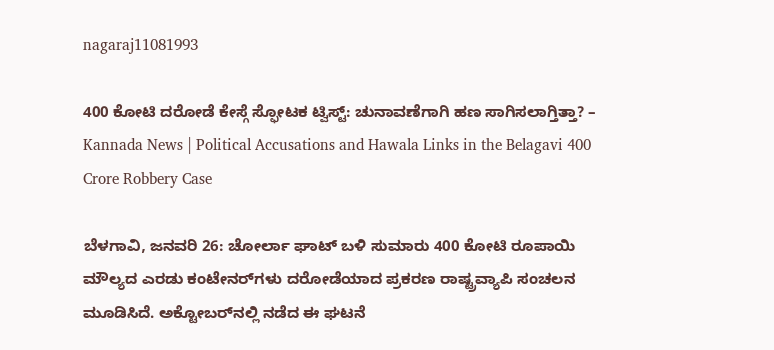nagaraj11081993

400 ಕೋಟಿ ದರೋಡೆ ಕೇಸ್ಗೆ ಸ್ಫೋಟಕ ಟ್ವಿಸ್ಟ್: ಚುನಾವಣೆಗಾಗಿ ಹಣ ಸಾಗಿಸಲಾಗ್ತಿತ್ತಾ? – Kannada News | Political Accusations and Hawala Links in the Belagavi 400 Crore Robbery Case

ಬೆಳಗಾವಿ, ಜನವರಿ 26: ಚೋರ್ಲಾ ಘಾಟ್ ಬಳಿ ಸುಮಾರು 400 ಕೋಟಿ ರೂಪಾಯಿ ಮೌಲ್ಯದ ಎರಡು ಕಂಟೇನರ್‌ಗಳು ದರೋಡೆಯಾದ ಪ್ರಕರಣ ರಾಷ್ಟ್ರವ್ಯಾಪಿ ಸಂಚಲನ ಮೂಡಿಸಿದೆ. ಅಕ್ಟೋಬರ್‌ನಲ್ಲಿ ನಡೆದ ಈ ಘಟನೆ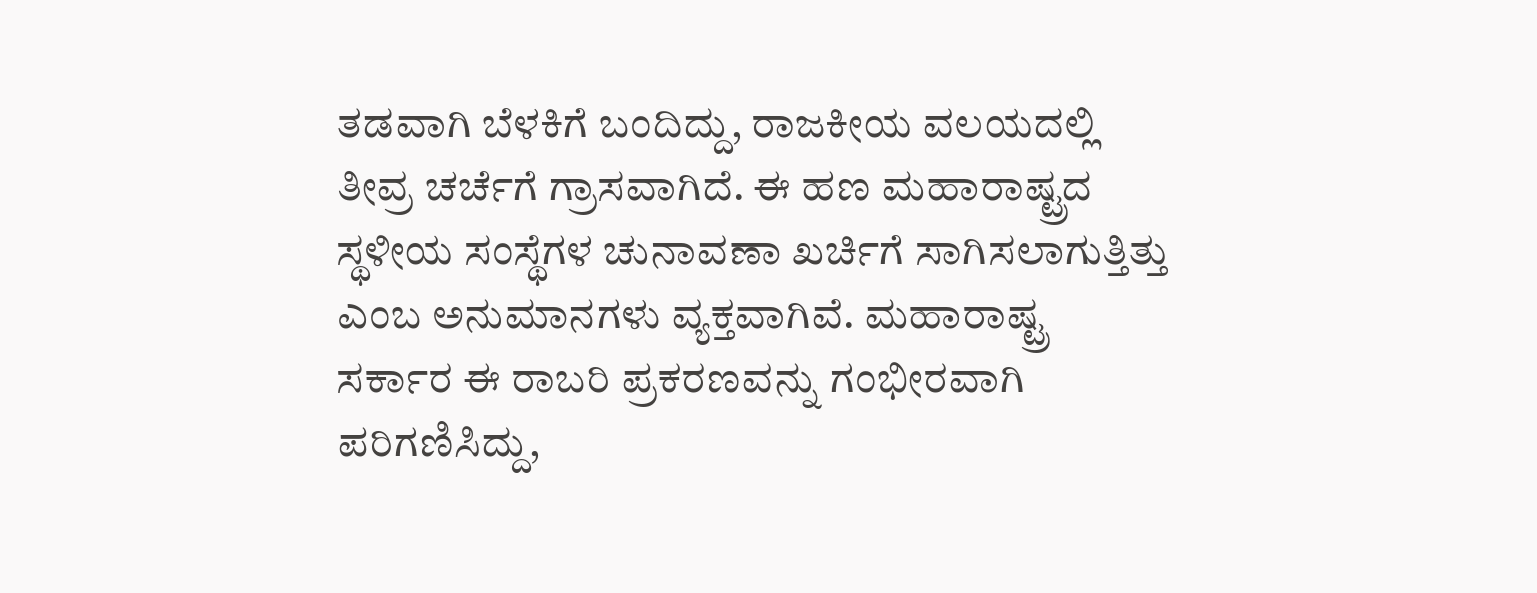ತಡವಾಗಿ ಬೆಳಕಿಗೆ ಬಂದಿದ್ದು, ರಾಜಕೀಯ ವಲಯದಲ್ಲಿ ತೀವ್ರ ಚರ್ಚೆಗೆ ಗ್ರಾಸವಾಗಿದೆ. ಈ ಹಣ ಮಹಾರಾಷ್ಟ್ರದ ಸ್ಥಳೀಯ ಸಂಸ್ಥೆಗಳ ಚುನಾವಣಾ ಖರ್ಚಿಗೆ ಸಾಗಿಸಲಾಗುತ್ತಿತ್ತು ಎಂಬ ಅನುಮಾನಗಳು ವ್ಯಕ್ತವಾಗಿವೆ. ಮಹಾರಾಷ್ಟ್ರ ಸರ್ಕಾರ ಈ ರಾಬರಿ ಪ್ರಕರಣವನ್ನು ಗಂಭೀರವಾಗಿ ಪರಿಗಣಿಸಿದ್ದು,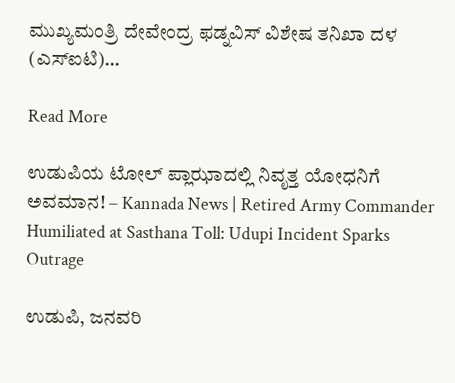ಮುಖ್ಯಮಂತ್ರಿ ದೇವೇಂದ್ರ ಫಡ್ನವಿಸ್ ವಿಶೇಷ ತನಿಖಾ ದಳ (ಎಸ್ಐಟಿ)…

Read More

ಉಡುಪಿಯ ಟೋಲ್ ಪ್ಲಾಝಾದಲ್ಲಿ ನಿವೃತ್ತ ಯೋಧನಿಗೆ ಅವಮಾನ! – Kannada News | Retired Army Commander Humiliated at Sasthana Toll: Udupi Incident Sparks Outrage

ಉಡುಪಿ, ಜನವರಿ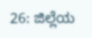26: ಜಿಲ್ಲೆಯ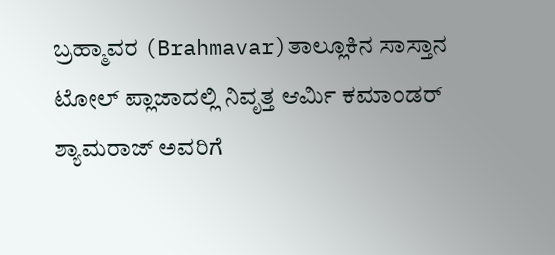ಬ್ರಹ್ಮಾವರ (Brahmavar)ತಾಲ್ಲೂಕಿನ ಸಾಸ್ತಾನ ಟೋಲ್ ಪ್ಲಾಜಾದಲ್ಲಿ ನಿವೃತ್ತ ಆರ್ಮಿ ಕಮಾಂಡರ್ ಶ್ಯಾಮರಾಜ್ ಅವರಿಗೆ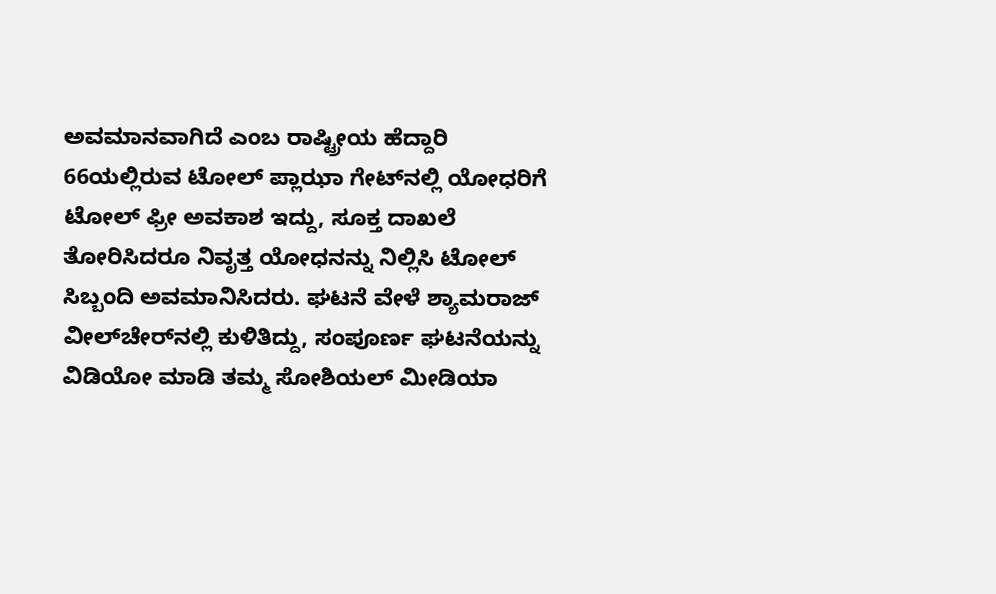ಅವಮಾನವಾಗಿದೆ ಎಂಬ ರಾಷ್ಟ್ರೀಯ ಹೆದ್ದಾರಿ 66ಯಲ್ಲಿರುವ ಟೋಲ್ ಪ್ಲಾಝಾ ಗೇಟ್‌ನಲ್ಲಿ ಯೋಧರಿಗೆ ಟೋಲ್ ಫ್ರೀ ಅವಕಾಶ ಇದ್ದು, ಸೂಕ್ತ ದಾಖಲೆ ತೋರಿಸಿದರೂ ನಿವೃತ್ತ ಯೋಧನನ್ನು ನಿಲ್ಲಿಸಿ ಟೋಲ್ ಸಿಬ್ಬಂದಿ ಅವಮಾನಿಸಿದರು. ಘಟನೆ ವೇಳೆ ಶ್ಯಾಮರಾಜ್ ವೀಲ್‌ಚೇರ್‌ನಲ್ಲಿ ಕುಳಿತಿದ್ದು, ಸಂಪೂರ್ಣ ಘಟನೆಯನ್ನು ವಿಡಿಯೋ ಮಾಡಿ ತಮ್ಮ ಸೋಶಿಯಲ್ ಮೀಡಿಯಾ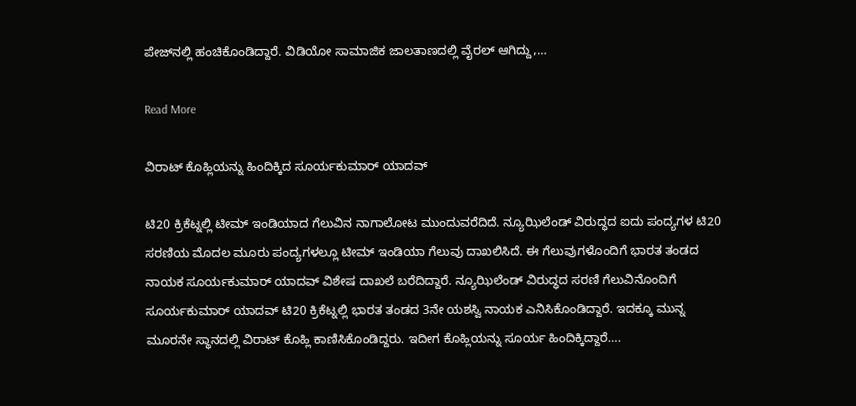ಪೇಜ್‌ನಲ್ಲಿ ಹಂಚಿಕೊಂಡಿದ್ದಾರೆ. ವಿಡಿಯೋ ಸಾಮಾಜಿಕ ಜಾಲತಾಣದಲ್ಲಿ ವೈರಲ್ ಆಗಿದ್ದು,…

Read More

ವಿರಾಟ್ ಕೊಹ್ಲಿಯನ್ನು ಹಿಂದಿಕ್ಕಿದ ಸೂರ್ಯಕುಮಾರ್ ಯಾದವ್

ಟಿ20 ಕ್ರಿಕೆಟ್ನಲ್ಲಿ ಟೀಮ್ ಇಂಡಿಯಾದ ಗೆಲುವಿನ ನಾಗಾಲೋಟ ಮುಂದುವರೆದಿದೆ. ನ್ಯೂಝಿಲೆಂಡ್ ವಿರುದ್ಧದ ಐದು ಪಂದ್ಯಗಳ ಟಿ20 ಸರಣಿಯ ಮೊದಲ ಮೂರು ಪಂದ್ಯಗಳಲ್ಲೂ ಟೀಮ್ ಇಂಡಿಯಾ ಗೆಲುವು ದಾಖಲಿಸಿದೆ. ಈ ಗೆಲುವುಗಳೊಂದಿಗೆ ಭಾರತ ತಂಡದ ನಾಯಕ ಸೂರ್ಯಕುಮಾರ್ ಯಾದವ್ ವಿಶೇಷ ದಾಖಲೆ ಬರೆದಿದ್ದಾರೆ. ನ್ಯೂಝಿಲೆಂಡ್ ವಿರುದ್ಧದ ಸರಣಿ ಗೆಲುವಿನೊಂದಿಗೆ ಸೂರ್ಯಕುಮಾರ್ ಯಾದವ್ ಟಿ20 ಕ್ರಿಕೆಟ್ನಲ್ಲಿ ಭಾರತ ತಂಡದ 3ನೇ ಯಶಸ್ವಿ ನಾಯಕ ಎನಿಸಿಕೊಂಡಿದ್ದಾರೆ. ಇದಕ್ಕೂ ಮುನ್ನ ಮೂರನೇ ಸ್ಥಾನದಲ್ಲಿ ವಿರಾಟ್ ಕೊಹ್ಲಿ ಕಾಣಿಸಿಕೊಂಡಿದ್ದರು. ಇದೀಗ ಕೊಹ್ಲಿಯನ್ನು ಸೂರ್ಯ ಹಿಂದಿಕ್ಕಿದ್ದಾರೆ….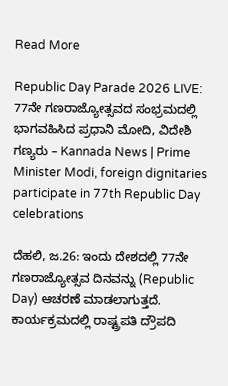Read More

Republic Day Parade 2026 LIVE: 77ನೇ ಗಣರಾಜ್ಯೋತ್ಸವದ ಸಂಭ್ರಮದಲ್ಲಿ ಭಾಗವಹಿಸಿದ ಪ್ರಧಾನಿ ಮೋದಿ, ವಿದೇಶಿ ಗಣ್ಯರು – Kannada News | Prime Minister Modi, foreign dignitaries participate in 77th Republic Day celebrations

ದೆಹಲಿ, ಜ.26: ಇಂದು ದೇಶದಲ್ಲಿ 77ನೇ ಗಣರಾಜ್ಯೋತ್ಸವ ದಿನವನ್ನು (Republic Day) ಆಚರಣೆ ಮಾಡಲಾಗುತ್ತದೆ.  ಕಾರ್ಯಕ್ರಮದಲ್ಲಿ ರಾಷ್ಟ್ರಪತಿ ದ್ರೌಪದಿ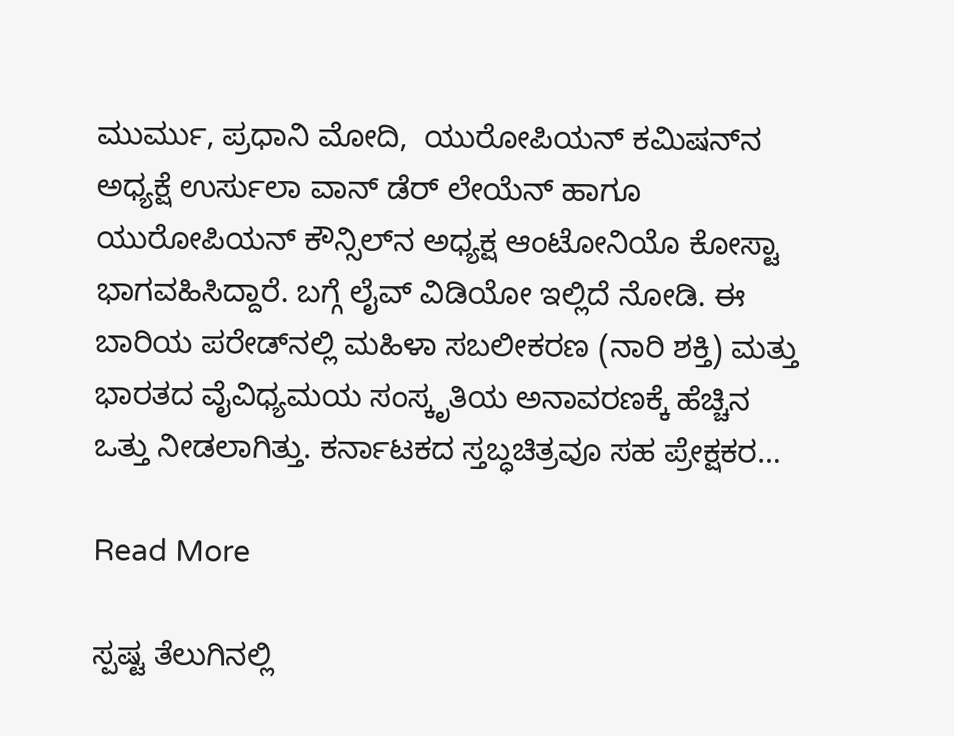ಮುರ್ಮು, ಪ್ರಧಾನಿ ಮೋದಿ,  ಯುರೋಪಿಯನ್ ಕಮಿಷನ್‌ನ ಅಧ್ಯಕ್ಷೆ ಉರ್ಸುಲಾ ವಾನ್ ಡೆರ್ ಲೇಯೆನ್ ಹಾಗೂ ಯುರೋಪಿಯನ್ ಕೌನ್ಸಿಲ್‌ನ ಅಧ್ಯಕ್ಷ ಆಂಟೋನಿಯೊ ಕೋಸ್ಟಾ ಭಾಗವಹಿಸಿದ್ದಾರೆ. ಬಗ್ಗೆ ಲೈವ್ ವಿಡಿಯೋ ಇಲ್ಲಿದೆ ನೋಡಿ. ಈ ಬಾರಿಯ ಪರೇಡ್‌ನಲ್ಲಿ ಮಹಿಳಾ ಸಬಲೀಕರಣ (ನಾರಿ ಶಕ್ತಿ) ಮತ್ತು ಭಾರತದ ವೈವಿಧ್ಯಮಯ ಸಂಸ್ಕೃತಿಯ ಅನಾವರಣಕ್ಕೆ ಹೆಚ್ಚಿನ ಒತ್ತು ನೀಡಲಾಗಿತ್ತು. ಕರ್ನಾಟಕದ ಸ್ತಬ್ಧಚಿತ್ರವೂ ಸಹ ಪ್ರೇಕ್ಷಕರ…

Read More

ಸ್ಪಷ್ಟ ತೆಲುಗಿನಲ್ಲಿ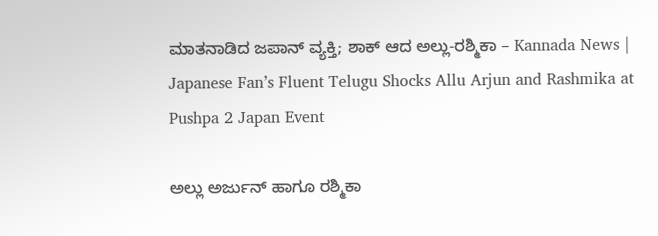ಮಾತನಾಡಿದ ಜಪಾನ್ ವ್ಯಕ್ತಿ; ಶಾಕ್ ಆದ ಅಲ್ಲು-ರಶ್ಮಿಕಾ – Kannada News | Japanese Fan’s Fluent Telugu Shocks Allu Arjun and Rashmika at Pushpa 2 Japan Event

ಅಲ್ಲು ಅರ್ಜುನ್ ಹಾಗೂ ರಶ್ಮಿಕಾ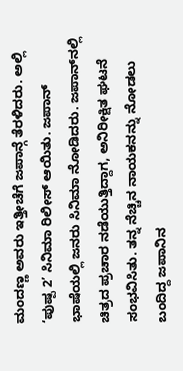ಮಂದಣ್ಣ ಅವರು ಇತ್ತೀಚೆಗೆ ಜಪಾನ್ಗೆ ತೆರಳಿದರು. ಅಲ್ಲಿ ‘ಪುಷ್ಪ 2’ ಸಿನಿಮಾ ರಿಲೀಸ್ ಆಯಿತು. ಜಪಾನ್ ಭಾಷೆಯಲ್ಲಿ ಜನರು ಸಿನಿಮಾ ನೋಡಿದರು. ಜಪಾನ್‌ನಲ್ಲಿ ಚಿತ್ರದ ಪ್ರಚಾರ ನಡೆಯುತ್ತಿದ್ದಾಗ, ಅನಿರೀಕ್ಷಿತ ಘಟನೆ ಸಂಭವಿಸಿತು. ತನ್ನ ನೆಚ್ಚಿನ ನಾಯಕನನ್ನು ನೋಡಲು ಬಂದಿದ್ದ ಜಪಾನಿನ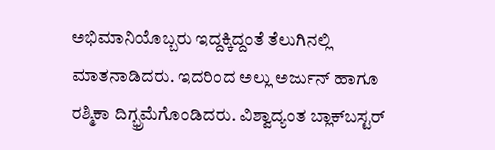ಅಭಿಮಾನಿಯೊಬ್ಬರು ಇದ್ದಕ್ಕಿದ್ದಂತೆ ತೆಲುಗಿನಲ್ಲಿ ಮಾತನಾಡಿದರು. ಇದರಿಂದ ಅಲ್ಲು ಅರ್ಜುನ್ ಹಾಗೂ ರಶ್ಮಿಕಾ ದಿಗ್ಭ್ರಮೆಗೊಂಡಿದರು. ವಿಶ್ವಾದ್ಯಂತ ಬ್ಲಾಕ್‌ಬಸ್ಟರ್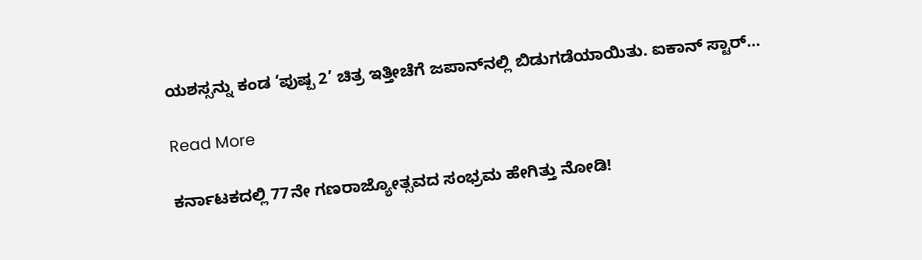ಯಶಸ್ಸನ್ನು ಕಂಡ ‘ಪುಷ್ಪ 2’ ಚಿತ್ರ ಇತ್ತೀಚೆಗೆ ಜಪಾನ್‌ನಲ್ಲಿ ಬಿಡುಗಡೆಯಾಯಿತು. ಐಕಾನ್ ಸ್ಟಾರ್…

Read More

ಕರ್ನಾಟಕದಲ್ಲಿ 77ನೇ ಗಣರಾಜ್ಯೋತ್ಸವದ ಸಂಭ್ರಮ ಹೇಗಿತ್ತು ನೋಡಿ!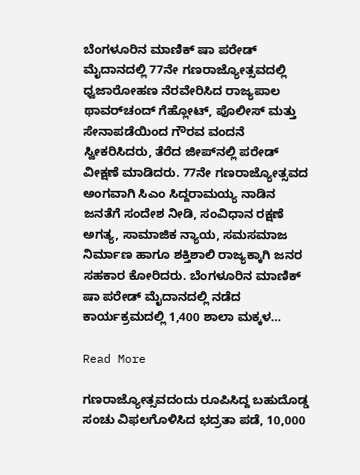ಬೆಂಗಳೂರಿನ ಮಾಣಿಕ್ ಷಾ ಪರೇಡ್ ಮೈದಾನದಲ್ಲಿ 77ನೇ ಗಣರಾಜ್ಯೋತ್ಸವದಲ್ಲಿ ಧ್ವಜಾರೋಹಣ ನೆರವೇರಿಸಿದ ರಾಜ್ಯಪಾಲ ಥಾವರ್‌ಚಂದ್ ಗೆಹ್ಲೋಟ್, ಪೊಲೀಸ್ ಮತ್ತು ಸೇನಾಪಡೆಯಿಂದ ಗೌರವ ವಂದನೆ ಸ್ವೀಕರಿಸಿದರು, ತೆರೆದ ಜೀಪ್‌ನಲ್ಲಿ ಪರೇಡ್ ವೀಕ್ಷಣೆ ಮಾಡಿದರು. 77ನೇ ಗಣರಾಜ್ಯೋತ್ಸವದ ಅಂಗವಾಗಿ ಸಿಎಂ ಸಿದ್ದರಾಮಯ್ಯ ನಾಡಿನ ಜನತೆಗೆ ಸಂದೇಶ ನೀಡಿ, ಸಂವಿಧಾನ ರಕ್ಷಣೆ ಅಗತ್ಯ, ಸಾಮಾಜಿಕ ನ್ಯಾಯ, ಸಮಸಮಾಜ ನಿರ್ಮಾಣ ಹಾಗೂ ಶಕ್ತಿಶಾಲಿ ರಾಜ್ಯಕ್ಕಾಗಿ ಜನರ ಸಹಕಾರ ಕೋರಿದರು. ಬೆಂಗಳೂರಿನ ಮಾಣಿಕ್ ಷಾ ಪರೇಡ್ ಮೈದಾನದಲ್ಲಿ ನಡೆದ ಕಾರ್ಯಕ್ರಮದಲ್ಲಿ 1,400 ಶಾಲಾ ಮಕ್ಕಳ…

Read More

ಗಣರಾಜ್ಯೋತ್ಸವದಂದು ರೂಪಿಸಿದ್ದ ಬಹುದೊಡ್ಡ ಸಂಚು ವಿಫಲಗೊಳಿಸಿದ ಭದ್ರತಾ ಪಡೆ, 10,000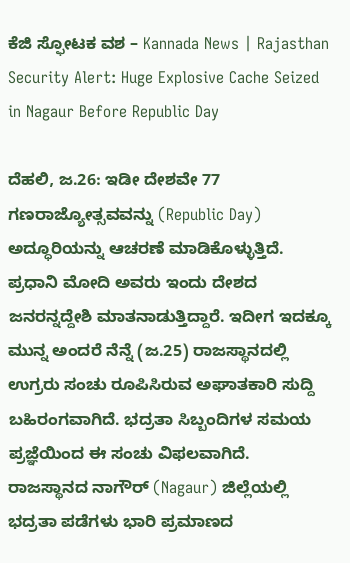ಕೆಜಿ ಸ್ಫೋಟಕ ವಶ – Kannada News | Rajasthan Security Alert: Huge Explosive Cache Seized in Nagaur Before Republic Day

ದೆಹಲಿ, ಜ.26: ಇಡೀ ದೇಶವೇ 77 ಗಣರಾಜ್ಯೋತ್ಸವವನ್ನು (Republic Day) ಅದ್ಧೂರಿಯನ್ನು ಆಚರಣೆ ಮಾಡಿಕೊಳ್ಳುತ್ತಿದೆ. ಪ್ರಧಾನಿ ಮೋದಿ ಅವರು ಇಂದು ದೇಶದ ಜನರನ್ನದ್ದೇಶಿ ಮಾತನಾಡುತ್ತಿದ್ದಾರೆ. ಇದೀಗ ಇದಕ್ಕೂ ಮುನ್ನ ಅಂದರೆ ನೆನ್ನೆ (ಜ.25) ರಾಜಸ್ಥಾನದಲ್ಲಿ ಉಗ್ರರು ಸಂಚು ರೂಪಿಸಿರುವ ಅಘಾತಕಾರಿ ಸುದ್ದಿ ಬಹಿರಂಗವಾಗಿದೆ. ಭದ್ರತಾ ಸಿಬ್ಬಂದಿಗಳ ಸಮಯ ಪ್ರಜ್ಞೆಯಿಂದ ಈ ಸಂಚು ವಿಫಲವಾಗಿದೆ. ರಾಜಸ್ಥಾನದ ನಾಗೌರ್ (Nagaur) ಜಿಲ್ಲೆಯಲ್ಲಿ ಭದ್ರತಾ ಪಡೆಗಳು ಭಾರಿ ಪ್ರಮಾಣದ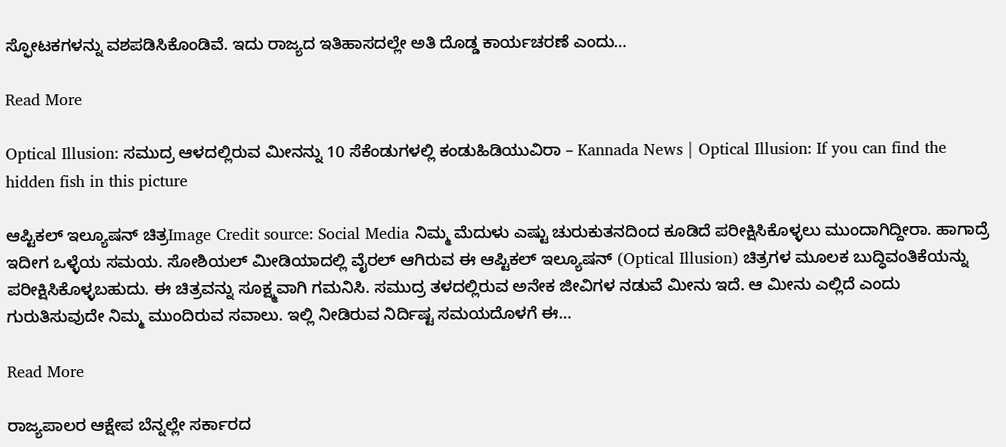ಸ್ಫೋಟಕಗಳನ್ನು ವಶಪಡಿಸಿಕೊಂಡಿವೆ. ಇದು ರಾಜ್ಯದ ಇತಿಹಾಸದಲ್ಲೇ ಅತಿ ದೊಡ್ಡ ಕಾರ್ಯಚರಣೆ ಎಂದು…

Read More

Optical Illusion: ಸಮುದ್ರ ಆಳದಲ್ಲಿರುವ ಮೀನನ್ನು 10 ಸೆಕೆಂಡುಗಳಲ್ಲಿ ಕಂಡುಹಿಡಿಯುವಿರಾ – Kannada News | Optical Illusion: If you can find the hidden fish in this picture

ಆಪ್ಟಿಕಲ್ ಇಲ್ಯೂಷನ್ ಚಿತ್ರImage Credit source: Social Media ನಿಮ್ಮ ಮೆದುಳು ಎಷ್ಟು ಚುರುಕುತನದಿಂದ ಕೂಡಿದೆ ಪರೀಕ್ಷಿಸಿಕೊಳ್ಳಲು ಮುಂದಾಗಿದ್ದೀರಾ. ಹಾಗಾದ್ರೆ ಇದೀಗ ಒಳ್ಳೆಯ ಸಮಯ. ಸೋಶಿಯಲ್ ಮೀಡಿಯಾದಲ್ಲಿ ವೈರಲ್ ಆಗಿರುವ ಈ ಆಪ್ಟಿಕಲ್‌ ಇಲ್ಯೂಷನ್‌ (Optical Illusion) ಚಿತ್ರಗಳ ಮೂಲಕ ಬುದ್ಧಿವಂತಿಕೆಯನ್ನು ಪರೀಕ್ಷಿಸಿಕೊಳ್ಳಬಹುದು. ಈ ಚಿತ್ರವನ್ನು ಸೂಕ್ಷ್ಮವಾಗಿ ಗಮನಿಸಿ. ಸಮುದ್ರ ತಳದಲ್ಲಿರುವ ಅನೇಕ ಜೀವಿಗಳ ನಡುವೆ ಮೀನು ಇದೆ. ಆ ಮೀನು ಎಲ್ಲಿದೆ ಎಂದು ಗುರುತಿಸುವುದೇ ನಿಮ್ಮ ಮುಂದಿರುವ ಸವಾಲು. ಇಲ್ಲಿ ನೀಡಿರುವ ನಿರ್ದಿಷ್ಟ ಸಮಯದೊಳಗೆ ಈ…

Read More

ರಾಜ್ಯಪಾಲರ ಆಕ್ಷೇಪ ಬೆನ್ನಲ್ಲೇ ಸರ್ಕಾರದ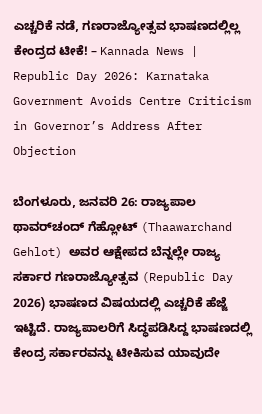ಎಚ್ಚರಿಕೆ ನಡೆ, ಗಣರಾಜ್ಯೋತ್ಸವ ಭಾಷಣದಲ್ಲಿಲ್ಲ ಕೇಂದ್ರದ ಟೀಕೆ! – Kannada News | Republic Day 2026: Karnataka Government Avoids Centre Criticism in Governor’s Address After Objection

ಬೆಂಗಳೂರು, ಜನವರಿ 26: ರಾಜ್ಯಪಾಲ ಥಾವರ್‌ಚಂದ್ ಗೆಹ್ಲೋಟ್ (Thaawarchand Gehlot) ಅವರ ಆಕ್ಷೇಪದ ಬೆನ್ನಲ್ಲೇ ರಾಜ್ಯ ಸರ್ಕಾರ ಗಣರಾಜ್ಯೋತ್ಸವ (Republic Day 2026) ಭಾಷಣದ ವಿಷಯದಲ್ಲಿ ಎಚ್ಚರಿಕೆ ಹೆಜ್ಜೆ ಇಟ್ಟಿದೆ. ರಾಜ್ಯಪಾಲರಿಗೆ ಸಿದ್ಧಪಡಿಸಿದ್ದ ಭಾಷಣದಲ್ಲಿ ಕೇಂದ್ರ ಸರ್ಕಾರವನ್ನು ಟೀಕಿಸುವ ಯಾವುದೇ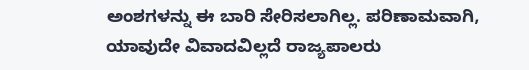ಅಂಶಗಳನ್ನು ಈ ಬಾರಿ ಸೇರಿಸಲಾಗಿಲ್ಲ. ಪರಿಣಾಮವಾಗಿ, ಯಾವುದೇ ವಿವಾದವಿಲ್ಲದೆ ರಾಜ್ಯಪಾಲರು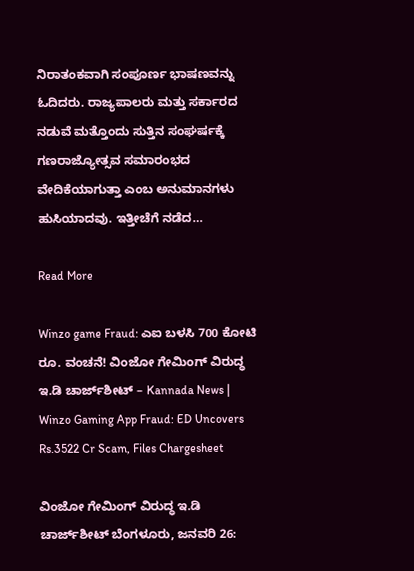ನಿರಾತಂಕವಾಗಿ ಸಂಪೂರ್ಣ ಭಾಷಣವನ್ನು ಓದಿದರು. ರಾಜ್ಯಪಾಲರು ಮತ್ತು ಸರ್ಕಾರದ ನಡುವೆ ಮತ್ತೊಂದು ಸುತ್ತಿನ ಸಂಘರ್ಷಕ್ಕೆ ಗಣರಾಜ್ಯೋತ್ಸವ ಸಮಾರಂಭದ ವೇದಿಕೆಯಾಗುತ್ತಾ ಎಂಬ ಅನುಮಾನಗಳು ಹುಸಿಯಾದವು. ಇತ್ತೀಚೆಗೆ ನಡೆದ…

Read More

Winzo game Fraud: ಎಐ ಬಳಸಿ 700 ಕೋಟಿ ರೂ. ವಂಚನೆ! ವಿಂಜೋ ಗೇಮಿಂಗ್ ವಿರುದ್ಧ ಇ.ಡಿ ಚಾರ್ಜ್‌ಶೀಟ್ – Kannada News | Winzo Gaming App Fraud: ED Uncovers Rs.3522 Cr Scam, Files Chargesheet

ವಿಂಜೋ ಗೇಮಿಂಗ್ ವಿರುದ್ಧ ಇ.ಡಿ ಚಾರ್ಜ್‌ಶೀಟ್ ಬೆಂಗಳೂರು, ಜನವರಿ 26: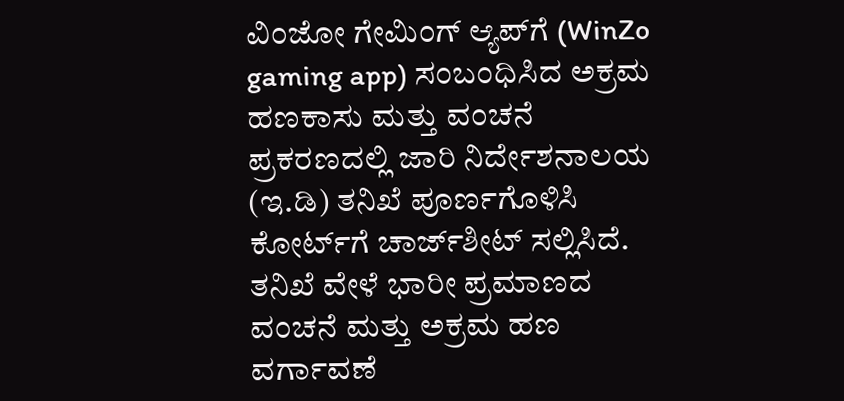ವಿಂಜೋ ಗೇಮಿಂಗ್ ಆ್ಯಪ್‌ಗೆ (WinZo gaming app) ಸಂಬಂಧಿಸಿದ ಅಕ್ರಮ ಹಣಕಾಸು ಮತ್ತು ವಂಚನೆ ಪ್ರಕರಣದಲ್ಲಿ ಜಾರಿ ನಿರ್ದೇಶನಾಲಯ (ಇ.ಡಿ) ತನಿಖೆ ಪೂರ್ಣಗೊಳಿಸಿ ಕೋರ್ಟ್‌ಗೆ ಚಾರ್ಜ್‌ಶೀಟ್ ಸಲ್ಲಿಸಿದೆ. ತನಿಖೆ ವೇಳೆ ಭಾರೀ ಪ್ರಮಾಣದ ವಂಚನೆ ಮತ್ತು ಅಕ್ರಮ ಹಣ ವರ್ಗಾವಣೆ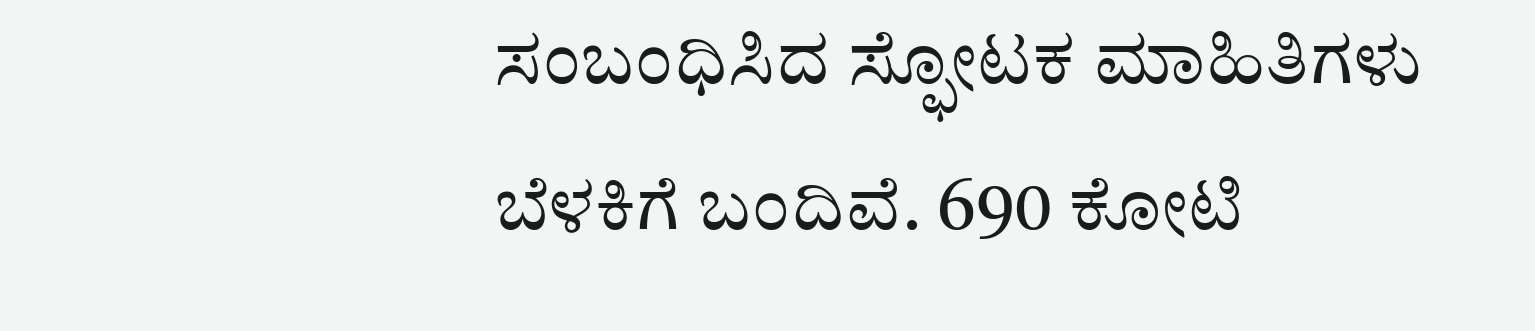ಸಂಬಂಧಿಸಿದ ಸ್ಫೋಟಕ ಮಾಹಿತಿಗಳು ಬೆಳಕಿಗೆ ಬಂದಿವೆ. 690 ಕೋಟಿ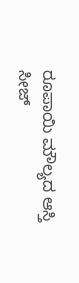ರೂಪಾಯಿ ಮೌಲ್ಯದ ಆಸ್ತಿ ಸೀಜ್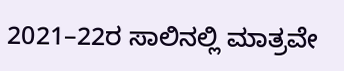2021–22ರ ಸಾಲಿನಲ್ಲಿ ಮಾತ್ರವೇ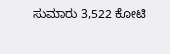ಸುಮಾರು 3,522 ಕೋಟಿ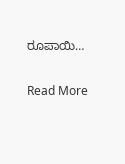ರೂಪಾಯಿ…

Read More